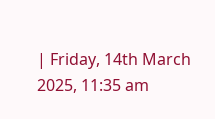| Friday, 14th March 2025, 11:35 am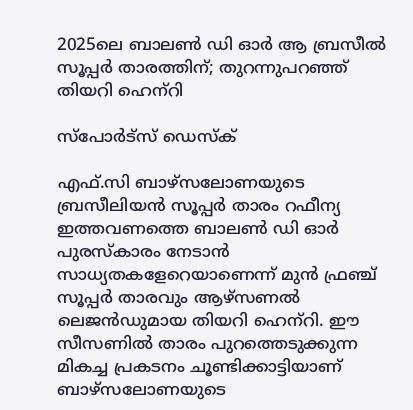2025ലെ ബാലണ്‍ ഡി ഓര്‍ ആ ബ്രസീല്‍ സൂപ്പര്‍ താരത്തിന്; തുറന്നുപറഞ്ഞ് തിയറി ഹെന്‌റി

സ്പോര്‍ട്സ് ഡെസ്‌ക്

എഫ്.സി ബാഴ്‌സലോണയുടെ ബ്രസീലിയന്‍ സൂപ്പര്‍ താരം റഫീന്യ ഇത്തവണത്തെ ബാലണ്‍ ഡി ഓര്‍ പുരസ്‌കാരം നേടാന്‍ സാധ്യതകളേറെയാണെന്ന് മുന്‍ ഫ്രഞ്ച് സൂപ്പര്‍ താരവും ആഴ്‌സണല്‍ ലെജന്‍ഡുമായ തിയറി ഹെന്‌റി. ഈ സീസണില്‍ താരം പുറത്തെടുക്കുന്ന മികച്ച പ്രകടനം ചൂണ്ടിക്കാട്ടിയാണ് ബാഴ്‌സലോണയുടെ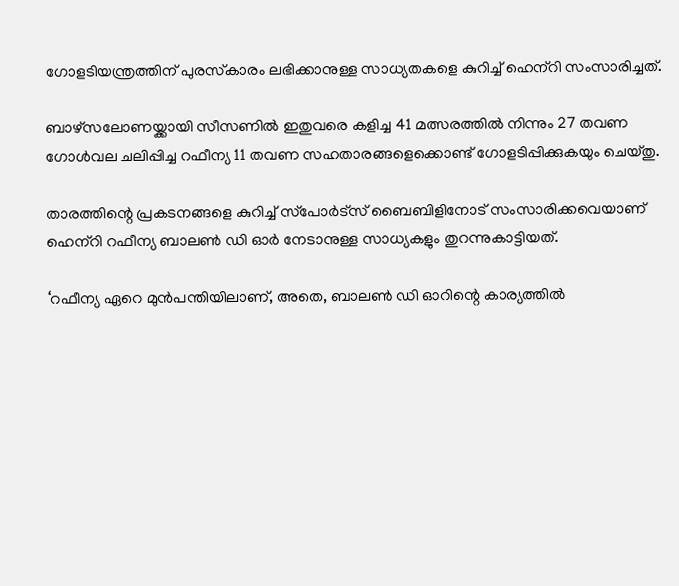ഗോളടിയന്ത്രത്തിന് പുരസ്‌കാരം ലഭിക്കാനുള്ള സാധ്യതകളെ കുറിച്ച് ഹെന്‌റി സംസാരിച്ചത്.

ബാഴ്‌സലോണയ്ക്കായി സീസണില്‍ ഇതുവരെ കളിച്ച 41 മത്സരത്തില്‍ നിന്നും 27 തവണ ഗോള്‍വല ചലിപ്പിച്ച റഫീന്യ 11 തവണ സഹതാരങ്ങളെക്കൊണ്ട് ഗോളടിപ്പിക്കുകയും ചെയ്തു.

താരത്തിന്റെ പ്രകടനങ്ങളെ കുറിച്ച് സ്‌പോര്‍ട്‌സ് ബൈബിളിനോട് സംസാരിക്കവെയാണ് ഹെന്‌റി റഫീന്യ ബാലണ്‍ ഡി ഓര്‍ നേടാനുള്ള സാധ്യകളും തുറന്നുകാട്ടിയത്.

‘റഫീന്യ ഏറെ മുന്‍പന്തിയിലാണ്, അതെ, ബാലണ്‍ ഡി ഓറിന്റെ കാര്യത്തില്‍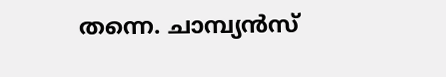തന്നെ. ചാമ്പ്യന്‍സ്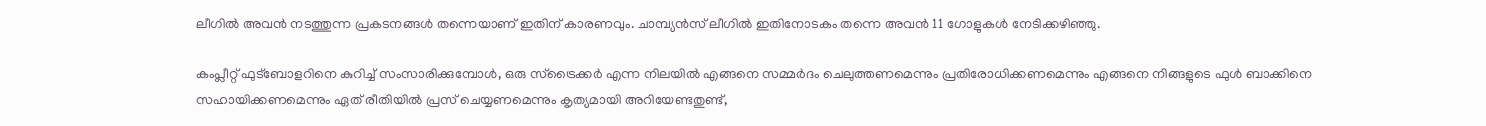ലീഗില്‍ അവന്‍ നടത്തുന്ന പ്രകടനങ്ങള്‍ തന്നെയാണ് ഇതിന് കാരണവും. ചാമ്പ്യന്‍സ് ലീഗില്‍ ഇതിനോടകം തന്നെ അവന്‍ 11 ഗോളുകള്‍ നേടിക്കഴിഞ്ഞു.

കംപ്ലീറ്റ് ഫുട്‌ബോളറിനെ കുറിച്ച് സംസാരിക്കുമ്പോള്‍, ഒരു സ്‌ട്രൈക്കര്‍ എന്ന നിലയില്‍ എങ്ങനെ സമ്മര്‍ദം ചെലുത്തണമെന്നും പ്രതിരോധിക്കണമെന്നും എങ്ങനെ നിങ്ങളുടെ ഫുള്‍ ബാക്കിനെ സഹായിക്കണമെന്നും ഏത് രീതിയില്‍ പ്രസ് ചെയ്യണമെന്നും കൃത്യമായി അറിയേണ്ടതുണ്ട്,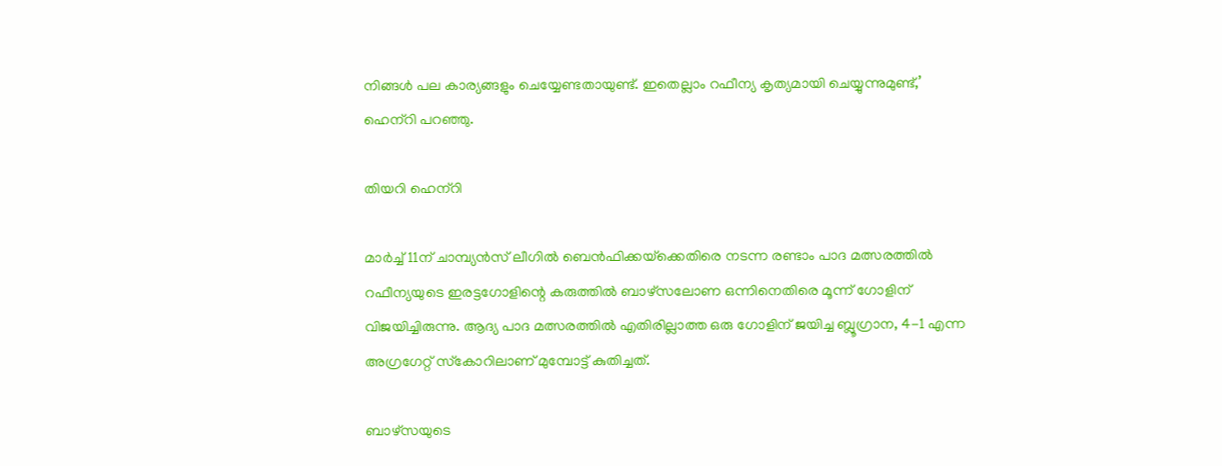നിങ്ങള്‍ പല കാര്യങ്ങളും ചെയ്യേണ്ടതായുണ്ട്. ഇതെല്ലാം റഫീന്യ കൃത്യമായി ചെയ്യുന്നുമുണ്ട്,’ ഹെന്‌റി പറഞ്ഞു.

തിയറി ഹെന്‌റി

മാര്‍ച്ച് 11ന് ചാമ്പ്യന്‍സ് ലീഗില്‍ ബെന്‍ഫിക്കയ്‌ക്കെതിരെ നടന്ന രണ്ടാം പാദ മത്സരത്തില്‍ റഫീന്യയുടെ ഇരട്ടഗോളിന്റെ കരുത്തില്‍ ബാഴ്‌സലോണ ഒന്നിനെതിരെ മൂന്ന് ഗോളിന് വിജയിച്ചിരുന്നു. ആദ്യ പാദ മത്സരത്തില്‍ എതിരില്ലാത്ത ഒരു ഗോളിന് ജയിച്ച ബ്ലൂഗ്രാന, 4-1 എന്ന അഗ്രഗേറ്റ് സ്‌കോറിലാണ് മുമ്പോട്ട് കുതിച്ചത്.

ബാഴ്‌സയുടെ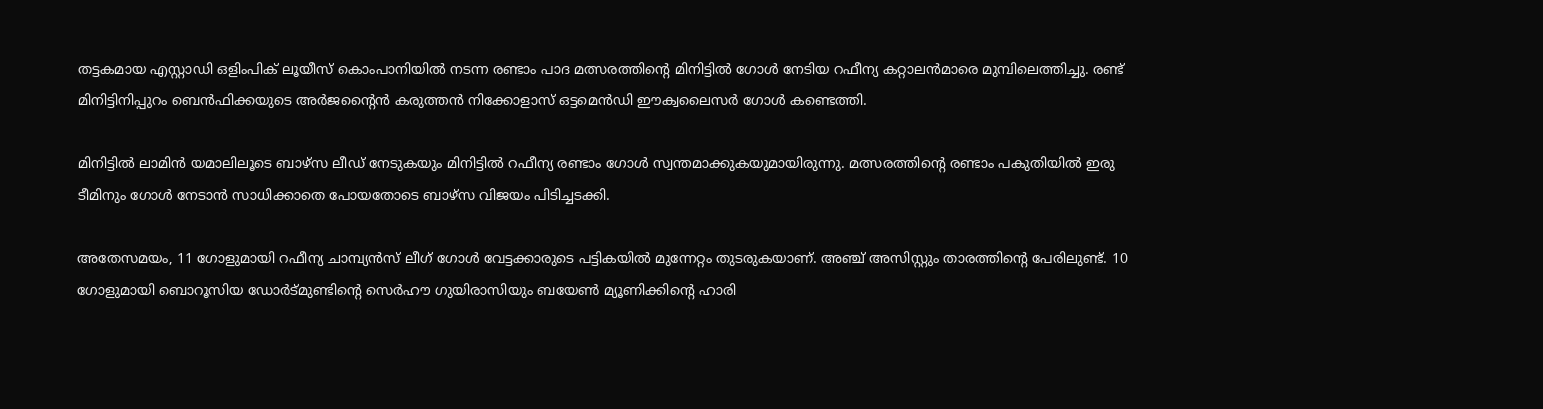തട്ടകമായ എസ്റ്റാഡി ഒളിംപിക് ലൂയീസ് കൊംപാനിയില്‍ നടന്ന രണ്ടാം പാദ മത്സരത്തിന്റെ മിനിട്ടില്‍ ഗോള്‍ നേടിയ റഫീന്യ കറ്റാലന്‍മാരെ മുമ്പിലെത്തിച്ചു. രണ്ട് മിനിട്ടിനിപ്പുറം ബെന്‍ഫിക്കയുടെ അര്‍ജന്റൈന്‍ കരുത്തന്‍ നിക്കോളാസ് ഒട്ടമെന്‍ഡി ഈക്വലൈസര്‍ ഗോള്‍ കണ്ടെത്തി.

മിനിട്ടില്‍ ലാമിന്‍ യമാലിലൂടെ ബാഴ്‌സ ലീഡ് നേടുകയും മിനിട്ടില്‍ റഫീന്യ രണ്ടാം ഗോള്‍ സ്വന്തമാക്കുകയുമായിരുന്നു. മത്സരത്തിന്റെ രണ്ടാം പകുതിയില്‍ ഇരു ടീമിനും ഗോള്‍ നേടാന്‍ സാധിക്കാതെ പോയതോടെ ബാഴ്‌സ വിജയം പിടിച്ചടക്കി.

അതേസമയം, 11 ഗോളുമായി റഫീന്യ ചാമ്പ്യന്‍സ് ലീഗ് ഗോള്‍ വേട്ടക്കാരുടെ പട്ടികയില്‍ മുന്നേറ്റം തുടരുകയാണ്. അഞ്ച് അസിസ്റ്റും താരത്തിന്റെ പേരിലുണ്ട്. 10 ഗോളുമായി ബൊറൂസിയ ഡോര്‍ട്മുണ്ടിന്റെ സെര്‍ഹൗ ഗുയിരാസിയും ബയേണ്‍ മ്യൂണിക്കിന്റെ ഹാരി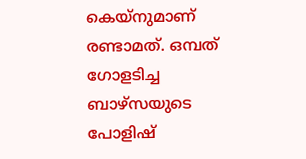കെയ്‌നുമാണ് രണ്ടാമത്. ഒമ്പത് ഗോളടിച്ച ബാഴ്‌സയുടെ പോളിഷ്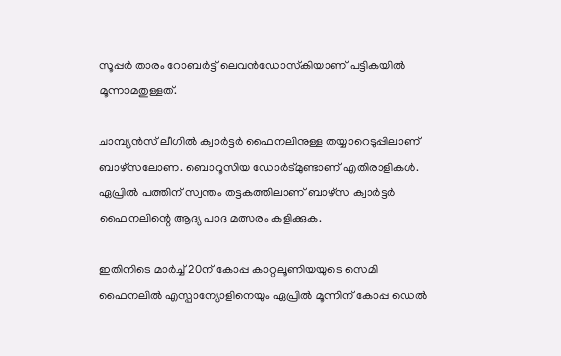സൂപ്പര്‍ താരം റോബര്‍ട്ട് ലെവന്‍ഡോസ്‌കിയാണ് പട്ടികയില്‍ മൂന്നാമതുള്ളത്.

ചാമ്പ്യന്‍സ് ലീഗില്‍ ക്വാര്‍ട്ടര്‍ ഫൈനലിനുള്ള തയ്യാറെടുപ്പിലാണ് ബാഴ്‌സലോണ. ബൊറൂസിയ ഡോര്‍ട്മുണ്ടാണ് എതിരാളികള്‍. ഏപ്രില്‍ പത്തിന് സ്വന്തം തട്ടകത്തിലാണ് ബാഴ്‌സ ക്വാര്‍ട്ടര്‍ ഫൈനലിന്റെ ആദ്യ പാദ മത്സരം കളിക്കുക.

ഇതിനിടെ മാര്‍ച്ച് 20ന് കോപ്പ കാറ്റലൂണിയയുടെ സെമി ഫൈനലില്‍ എസ്പാന്യോളിനെയും ഏപ്രില്‍ മൂന്നിന് കോപ്പ ഡെല്‍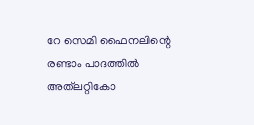റേ സെമി ഫൈനലിന്റെ രണ്ടാം പാദത്തില്‍ അത്‌ലറ്റികോ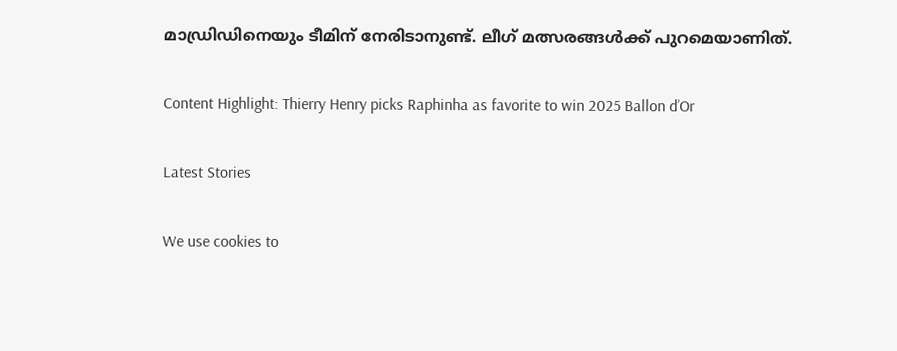മാഡ്രിഡിനെയും ടീമിന് നേരിടാനുണ്ട്. ലീഗ് മത്സരങ്ങള്‍ക്ക് പുറമെയാണിത്.

Content Highlight: Thierry Henry picks Raphinha as favorite to win 2025 Ballon d’Or

Latest Stories

We use cookies to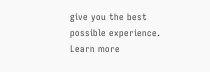give you the best possible experience. Learn more